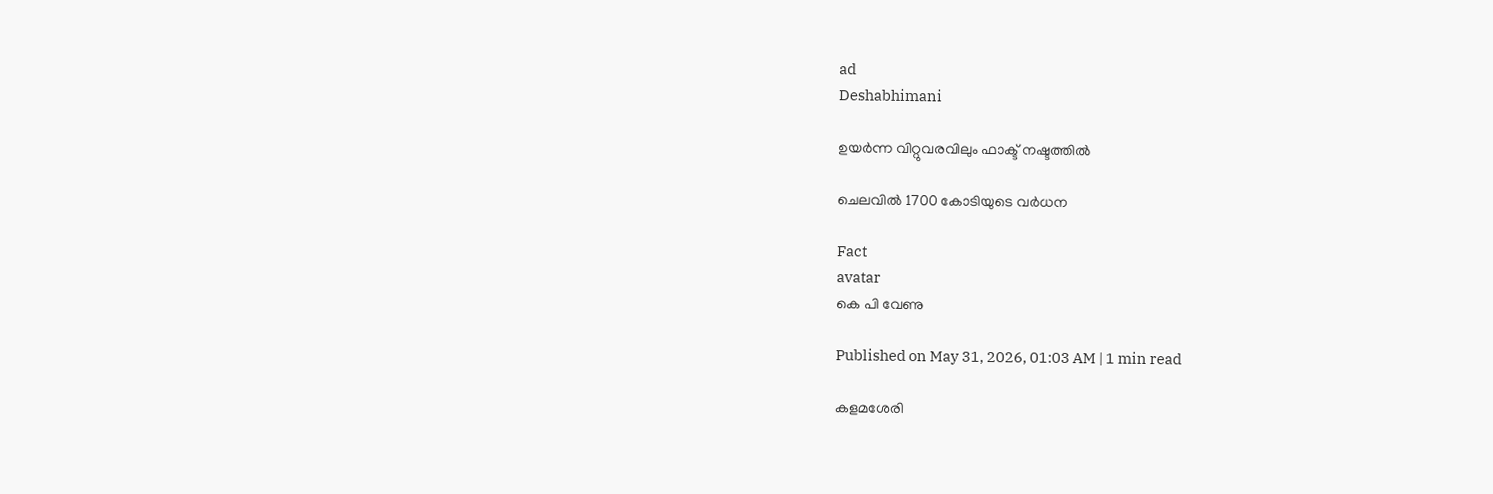ad
Deshabhimani

ഉയർന്ന വിറ്റുവരവിലും ഫാക്ട് നഷ്ടത്തിൽ

ചെലവിൽ 1700 കോടിയുടെ വർധന

Fact
avatar
കെ പി വേണു

Published on May 31, 2026, 01:03 AM | 1 min read

കളമശേരി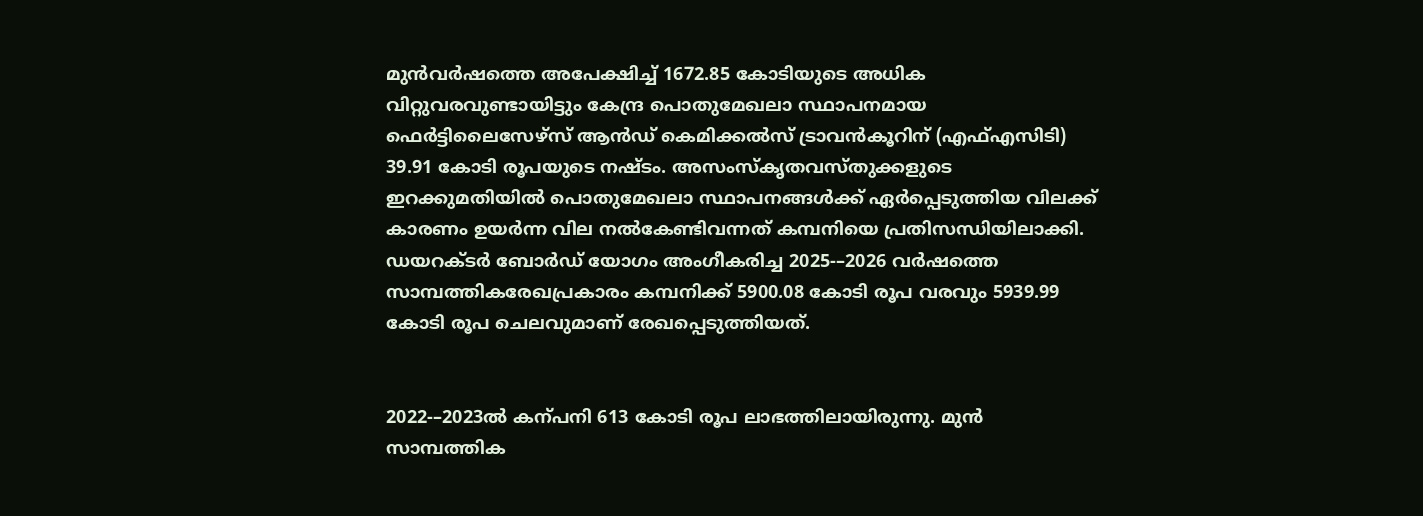മുൻവർഷത്തെ അപേക്ഷിച്ച് 1672.85 കോടിയുടെ അധിക വിറ്റുവരവുണ്ടായിട്ടും കേന്ദ്ര പൊതുമേഖലാ സ്ഥാപനമായ ഫെർട്ടിലൈസേഴ്സ് ആൻഡ് കെമിക്കൽസ് ട്രാവൻകൂറിന്‌ (എഫ്എസിടി) 39.91 കോടി രൂപയുടെ നഷ്ടം. അസംസ്കൃതവസ്തുക്കളുടെ ഇറക്കുമതിയിൽ പൊതുമേഖലാ സ്ഥാപനങ്ങൾക്ക് ഏർപ്പെടുത്തിയ വിലക്ക് കാരണം ഉയർന്ന വില നൽകേണ്ടിവന്നത് കമ്പനിയെ പ്രതിസന്ധിയിലാക്കി. ഡയറക്ടർ ബോർഡ് യോഗം അംഗീകരിച്ച 2025-–2026 വർഷത്തെ സാമ്പത്തികരേഖപ്രകാരം കമ്പനിക്ക് 5900.08 കോടി രൂപ വരവും 5939.99 കോടി രൂപ ചെലവുമാണ് രേഖപ്പെടുത്തിയത്.


2022-–2023ൽ കന്പനി 613 കോടി രൂപ ലാഭത്തിലായിരുന്നു. മുൻ സാമ്പത്തിക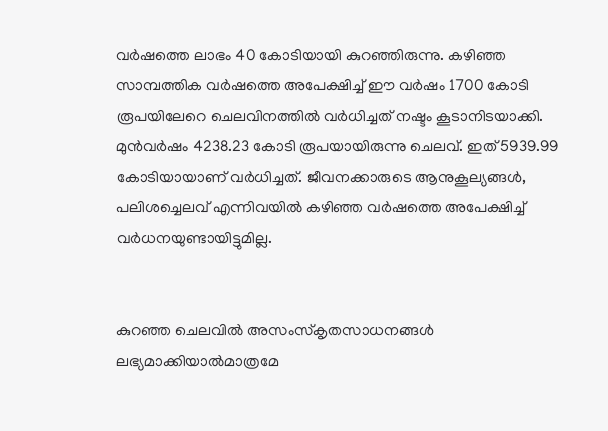വർഷത്തെ ലാഭം 40 കോടിയായി കുറഞ്ഞിരുന്നു. കഴിഞ്ഞ സാമ്പത്തിക വർഷത്തെ അപേക്ഷിച്ച് ഇ‍ൗ വർഷം 1700 കോടി രൂപയിലേറെ ചെലവിനത്തിൽ വർധിച്ചത് നഷ്ടം കൂടാനിടയാക്കി. മുൻവർഷം 4238.23 കോടി രൂപയായിരുന്നു ചെലവ്‌. ഇത് 5939.99 കോടിയായാണ്‌ വർധിച്ചത്‌. ജീവനക്കാരുടെ ആനുകൂല്യങ്ങൾ, പലിശച്ചെലവ് എന്നിവയിൽ കഴിഞ്ഞ വർഷത്തെ അപേക്ഷിച്ച് വർധനയുണ്ടായിട്ടുമില്ല.


കുറഞ്ഞ ചെലവിൽ അസംസ്കൃതസാധനങ്ങൾ ലഭ്യമാക്കിയാൽമാത്രമേ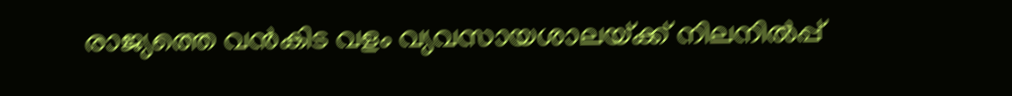രാജ്യത്തെ വൻകിട വളം വ്യവസായശാലയ്‌ക്ക്‌ നിലനിൽപ്പ്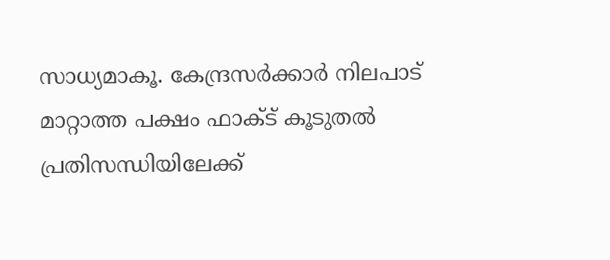സാധ്യമാകൂ. കേന്ദ്രസർക്കാർ നിലപാട് മാറ്റാത്ത പക്ഷം ഫാക്ട് കൂടുതൽ പ്രതിസന്ധിയിലേക്ക്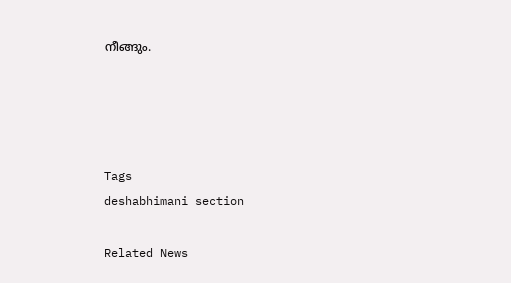നീങ്ങും.




Tags
deshabhimani section

Related News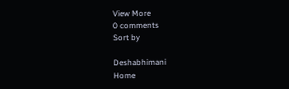View More
0 comments
Sort by

Deshabhimani
Home